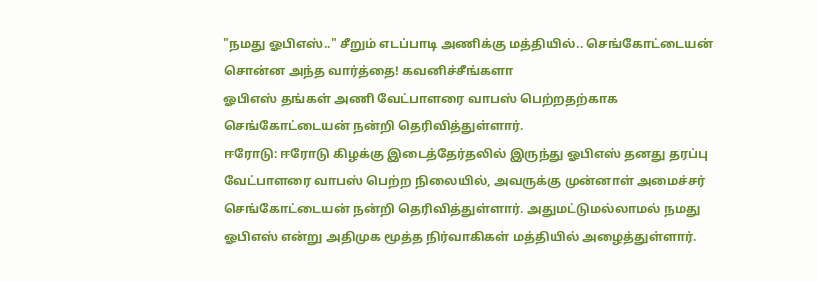"நமது ஓபிஎஸ்.." சீறும் எடப்பாடி அணிக்கு மத்தியில்.. செங்கோட்டையன் சொன்ன அந்த வார்த்தை! கவனிச்சீங்களா
ஓபிஎஸ் தங்கள் அணி வேட்பாளரை வாபஸ் பெற்றதற்காக செங்கோட்டையன் நன்றி தெரிவித்துள்ளார்.
ஈரோடு: ஈரோடு கிழக்கு இடைத்தேர்தலில் இருந்து ஓபிஎஸ் தனது தரப்பு வேட்பாளரை வாபஸ் பெற்ற நிலையில், அவருக்கு முன்னாள் அமைச்சர் செங்கோட்டையன் நன்றி தெரிவித்துள்ளார். அதுமட்டுமல்லாமல் நமது ஓபிஎஸ் என்று அதிமுக மூத்த நிர்வாகிகள் மத்தியில் அழைத்துள்ளார்.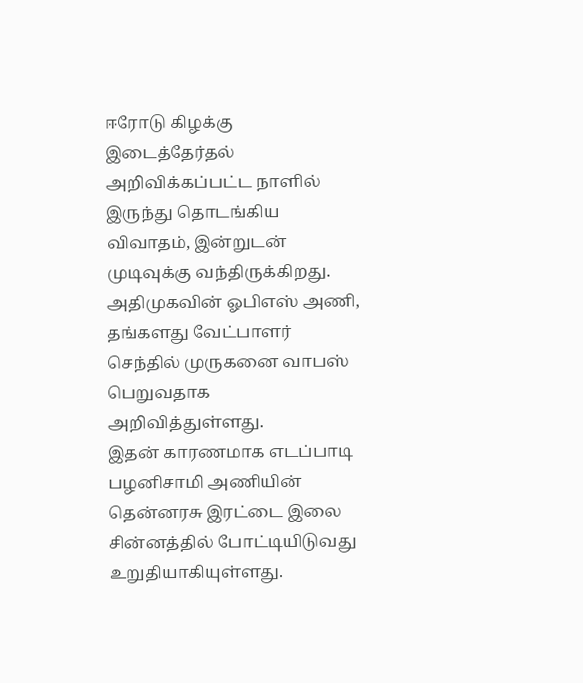ஈரோடு கிழக்கு இடைத்தேர்தல் அறிவிக்கப்பட்ட நாளில் இருந்து தொடங்கிய விவாதம், இன்றுடன் முடிவுக்கு வந்திருக்கிறது. அதிமுகவின் ஓபிஎஸ் அணி, தங்களது வேட்பாளர் செந்தில் முருகனை வாபஸ் பெறுவதாக அறிவித்துள்ளது.
இதன் காரணமாக எடப்பாடி பழனிசாமி அணியின் தென்னரசு இரட்டை இலை சின்னத்தில் போட்டியிடுவது உறுதியாகியுள்ளது.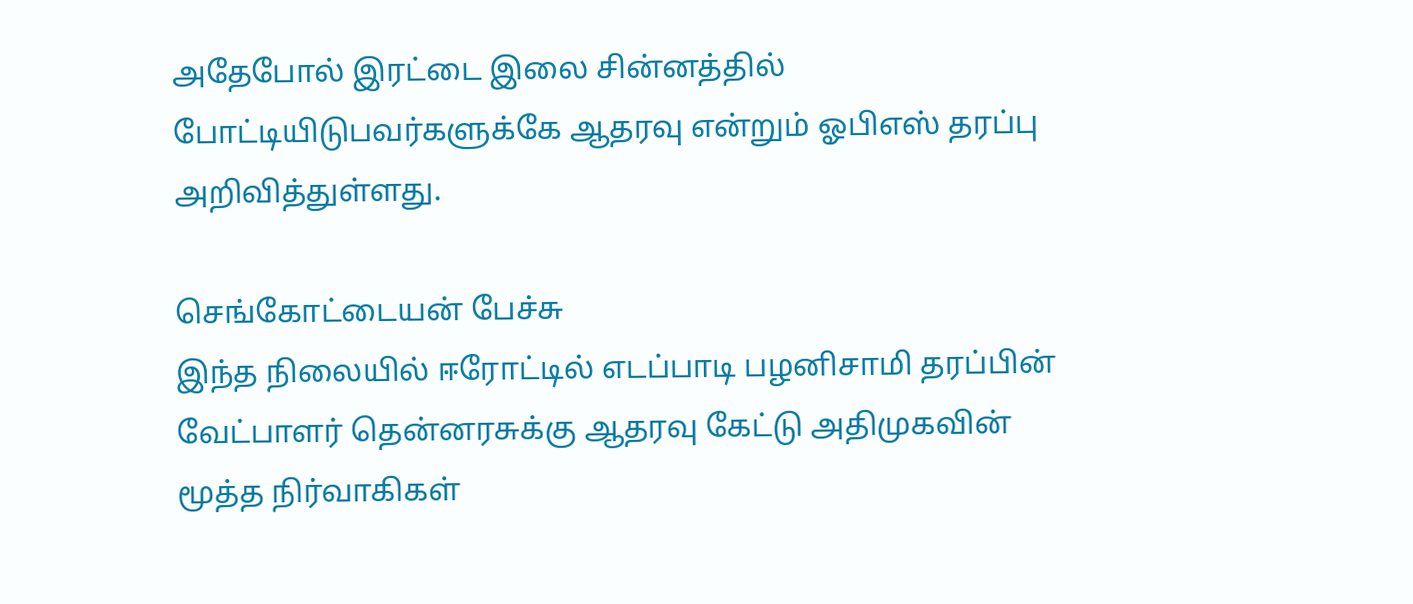அதேபோல் இரட்டை இலை சின்னத்தில் போட்டியிடுபவர்களுக்கே ஆதரவு என்றும் ஓபிஎஸ் தரப்பு அறிவித்துள்ளது.

செங்கோட்டையன் பேச்சு
இந்த நிலையில் ஈரோட்டில் எடப்பாடி பழனிசாமி தரப்பின் வேட்பாளர் தென்னரசுக்கு ஆதரவு கேட்டு அதிமுகவின் மூத்த நிர்வாகிகள்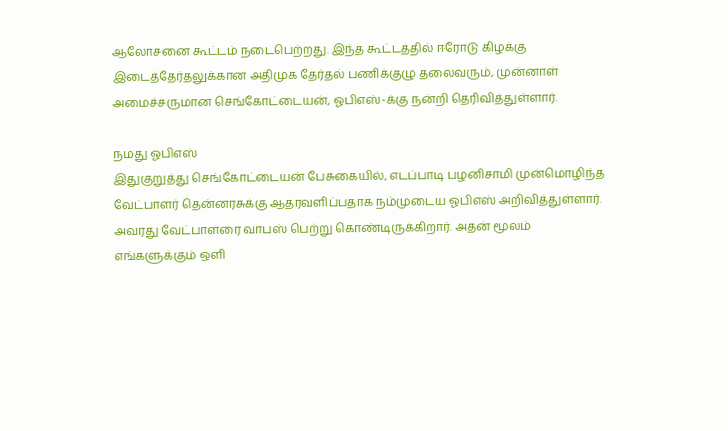ஆலோசனை கூட்டம் நடைபெற்றது. இந்த கூட்டத்தில் ஈரோடு கிழக்கு இடைத்தேர்தலுக்கான அதிமுக தேர்தல் பணிக்குழு தலைவரும், முன்னாள் அமைச்சருமான செங்கோட்டையன், ஓபிஎஸ்-க்கு நன்றி தெரிவித்துள்ளார்.

நமது ஓபிஎஸ்
இதுகுறுத்து செங்கோட்டையன் பேசுகையில், எடப்பாடி பழனிசாமி முன்மொழிந்த வேட்பாளர் தென்னரசுக்கு ஆதரவளிப்பதாக நம்முடைய ஓபிஎஸ் அறிவித்துள்ளார். அவரது வேட்பாளரை வாபஸ் பெற்று கொண்டிருக்கிறார். அதன் மூலம் எங்களுக்கும் ஒளி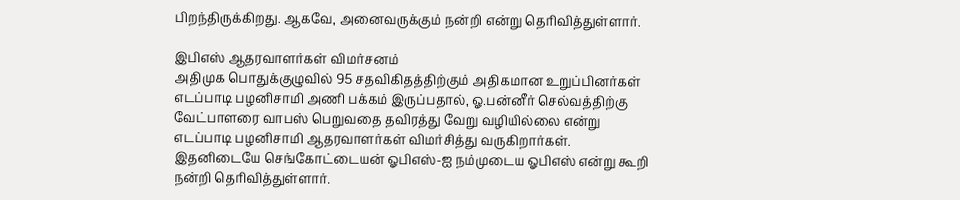பிறந்திருக்கிறது. ஆகவே, அனைவருக்கும் நன்றி என்று தெரிவித்துள்ளார்.

இபிஎஸ் ஆதரவாளர்கள் விமர்சனம்
அதிமுக பொதுக்குழுவில் 95 சதவிகிதத்திற்கும் அதிகமான உறுப்பினர்கள் எடப்பாடி பழனிசாமி அணி பக்கம் இருப்பதால், ஓ.பன்னீர் செல்வத்திற்கு வேட்பாளரை வாபஸ் பெறுவதை தவிரத்து வேறு வழியில்லை என்று எடப்பாடி பழனிசாமி ஆதரவாளர்கள் விமர்சித்து வருகிறார்கள். இதனிடையே செங்கோட்டையன் ஓபிஎஸ்-ஐ நம்முடைய ஓபிஎஸ் என்று கூறி நன்றி தெரிவித்துள்ளார்.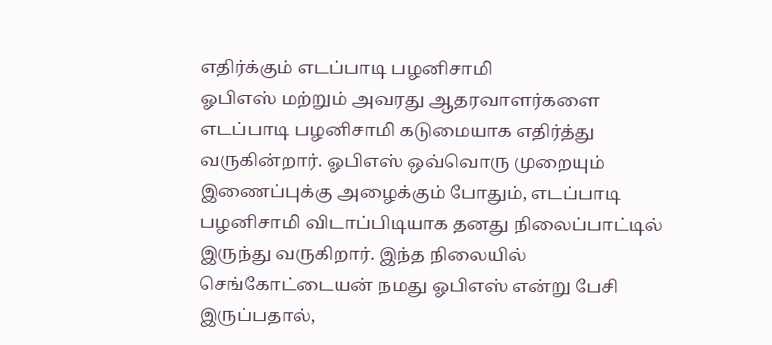எதிர்க்கும் எடப்பாடி பழனிசாமி
ஓபிஎஸ் மற்றும் அவரது ஆதரவாளர்களை எடப்பாடி பழனிசாமி கடுமையாக எதிர்த்து வருகின்றார். ஓபிஎஸ் ஒவ்வொரு முறையும் இணைப்புக்கு அழைக்கும் போதும், எடப்பாடி பழனிசாமி விடாப்பிடியாக தனது நிலைப்பாட்டில் இருந்து வருகிறார். இந்த நிலையில் செங்கோட்டையன் நமது ஓபிஎஸ் என்று பேசி இருப்பதால்,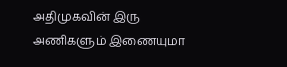அதிமுகவின் இரு அணிகளும் இணையுமா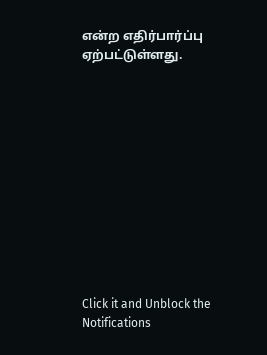என்ற எதிர்பார்ப்பு ஏற்பட்டுள்ளது.












Click it and Unblock the Notifications